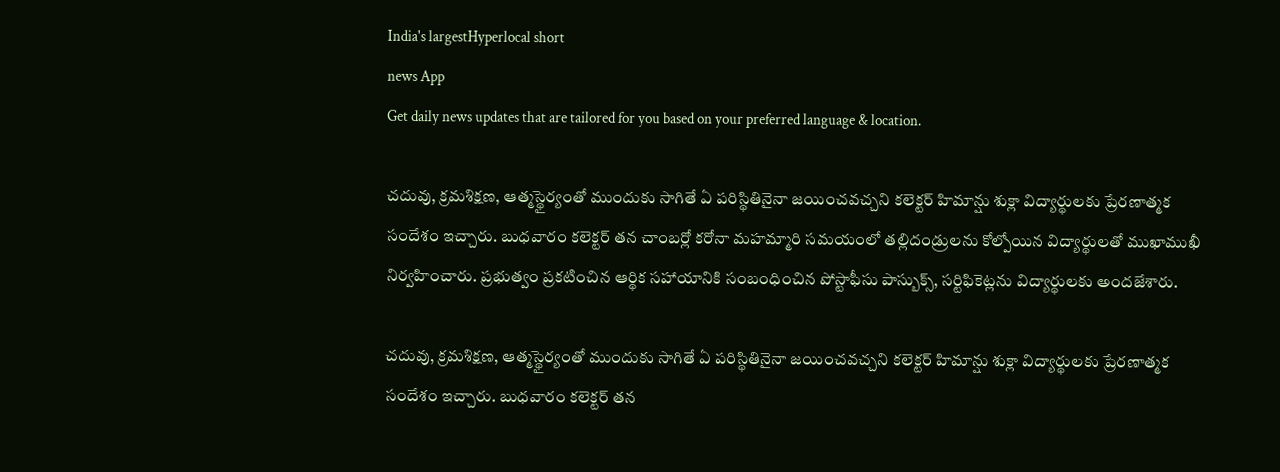India's largestHyperlocal short
news App
Get daily news updates that are tailored for you based on your preferred language & location.

చదువు, క్రమశిక్షణ, ఆత్మస్థైర్యంతో ముందుకు సాగితే ఏ పరిస్థితినైనా జయించవచ్చని కలెక్టర్ హిమాన్షు శుక్లా విద్యార్థులకు ప్రేరణాత్మక సందేశం ఇచ్చారు. బుధవారం కలెక్టర్ తన చాంబర్లో కరోనా మహమ్మారి సమయంలో తల్లిదండ్రులను కోల్పోయిన విద్యార్థులతో ముఖాముఖీ నిర్వహించారు. ప్రభుత్వం ప్రకటించిన ఆర్థిక సహాయానికి సంబంధించిన పోస్టాఫీసు పాస్బుక్స్, సర్టిఫికెట్లను విద్యార్థులకు అందజేశారు.

చదువు, క్రమశిక్షణ, ఆత్మస్థైర్యంతో ముందుకు సాగితే ఏ పరిస్థితినైనా జయించవచ్చని కలెక్టర్ హిమాన్షు శుక్లా విద్యార్థులకు ప్రేరణాత్మక సందేశం ఇచ్చారు. బుధవారం కలెక్టర్ తన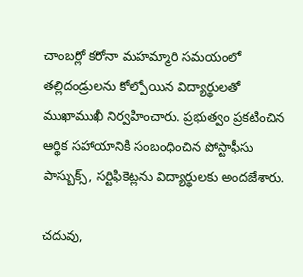చాంబర్లో కరోనా మహమ్మారి సమయంలో తల్లిదండ్రులను కోల్పోయిన విద్యార్థులతో ముఖాముఖీ నిర్వహించారు. ప్రభుత్వం ప్రకటించిన ఆర్థిక సహాయానికి సంబంధించిన పోస్టాఫీసు పాస్బుక్స్, సర్టిఫికెట్లను విద్యార్థులకు అందజేశారు.

చదువు,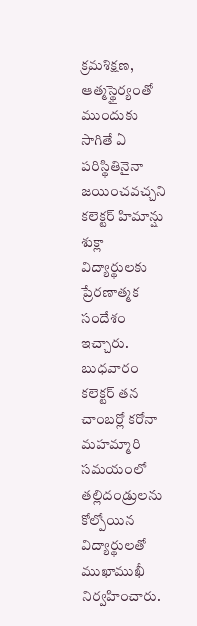క్రమశిక్షణ, ఆత్మస్థైర్యంతో ముందుకు సాగితే ఏ పరిస్థితినైనా జయించవచ్చని కలెక్టర్ హిమాన్షు శుక్లా విద్యార్థులకు ప్రేరణాత్మక సందేశం ఇచ్చారు. బుధవారం కలెక్టర్ తన చాంబర్లో కరోనా మహమ్మారి సమయంలో తల్లిదండ్రులను కోల్పోయిన విద్యార్థులతో ముఖాముఖీ నిర్వహించారు.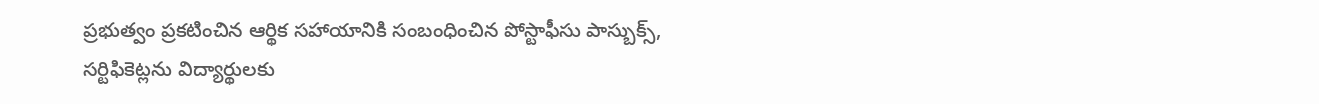ప్రభుత్వం ప్రకటించిన ఆర్థిక సహాయానికి సంబంధించిన పోస్టాఫీసు పాస్బుక్స్, సర్టిఫికెట్లను విద్యార్థులకు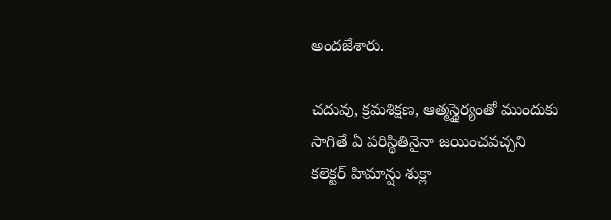అందజేశారు.

చదువు, క్రమశిక్షణ, ఆత్మస్థైర్యంతో ముందుకు సాగితే ఏ పరిస్థితినైనా జయించవచ్చని కలెక్టర్ హిమాన్షు శుక్లా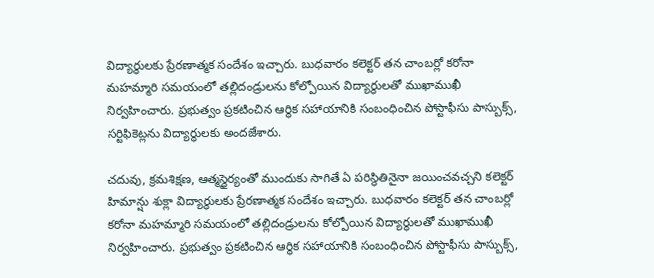విద్యార్థులకు ప్రేరణాత్మక సందేశం ఇచ్చారు. బుధవారం కలెక్టర్ తన చాంబర్లో కరోనా మహమ్మారి సమయంలో తల్లిదండ్రులను కోల్పోయిన విద్యార్థులతో ముఖాముఖీ నిర్వహించారు. ప్రభుత్వం ప్రకటించిన ఆర్థిక సహాయానికి సంబంధించిన పోస్టాఫీసు పాస్బుక్స్, సర్టిఫికెట్లను విద్యార్థులకు అందజేశారు.

చదువు, క్రమశిక్షణ, ఆత్మస్థైర్యంతో ముందుకు సాగితే ఏ పరిస్థితినైనా జయించవచ్చని కలెక్టర్ హిమాన్షు శుక్లా విద్యార్థులకు ప్రేరణాత్మక సందేశం ఇచ్చారు. బుధవారం కలెక్టర్ తన చాంబర్లో కరోనా మహమ్మారి సమయంలో తల్లిదండ్రులను కోల్పోయిన విద్యార్థులతో ముఖాముఖీ నిర్వహించారు. ప్రభుత్వం ప్రకటించిన ఆర్థిక సహాయానికి సంబంధించిన పోస్టాఫీసు పాస్బుక్స్,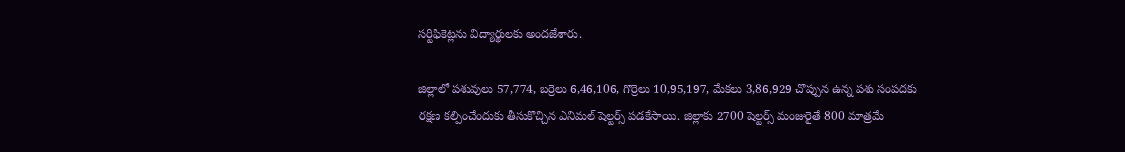సర్టిఫికెట్లను విద్యార్థులకు అందజేశారు.

జిల్లాలో పశువులు 57,774, బర్రెలు 6,46,106, గొర్రెలు 10,95,197, మేకలు 3,86,929 చొప్పున ఉన్న పశు సంపదకు రక్షణ కల్పించేందుకు తీసుకొచ్చిన ఎనిమల్ షెల్టర్స్ పడకేసాయి. జిల్లాకు 2700 షెల్టర్స్ మంజురైతే 800 మాత్రమే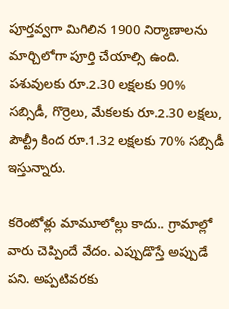పూర్తవ్వగా మిగిలిన 1900 నిర్మాణాలను మార్చిలోగా పూర్తి చేయాల్సి ఉంది. పశువులకు రూ.2.30 లక్షలకు 90% సబ్సిడీ, గొర్రెలు, మేకలకు రూ.2.30 లక్షలు, పౌల్ట్రీ కింద రూ.1.32 లక్షలకు 70% సబ్సిడీ ఇస్తున్నారు.

కరెంటోళ్లు మామూలోల్లు కాదు.. గ్రామాల్లో వారు చెప్పిందే వేదం. ఎప్పుడొస్తే అప్పుడే పని. అప్పటివరకు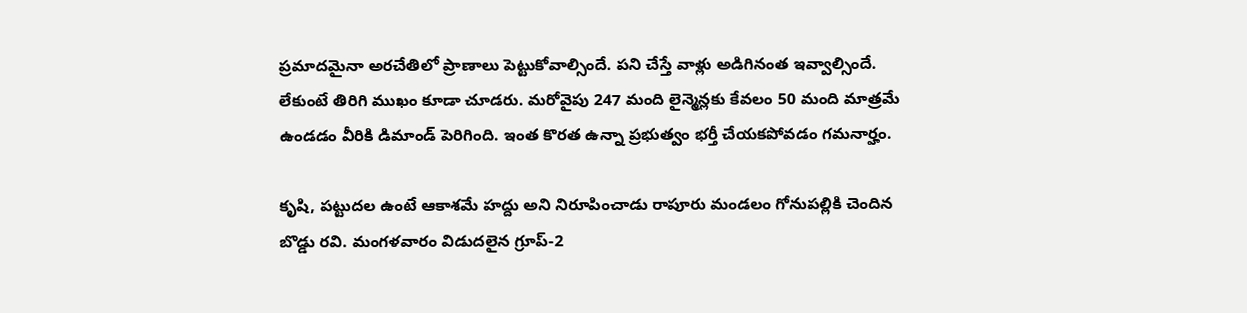ప్రమాదమైనా అరచేతిలో ప్రాణాలు పెట్టుకోవాల్సిందే. పని చేస్తే వాళ్లు అడిగినంత ఇవ్వాల్సిందే. లేకుంటే తిరిగి ముఖం కూడా చూడరు. మరోవైపు 247 మంది లైన్మెన్లకు కేవలం 50 మంది మాత్రమే ఉండడం వీరికి డిమాండ్ పెరిగింది. ఇంత కొరత ఉన్నా ప్రభుత్వం భర్తీ చేయకపోవడం గమనార్హం.

కృషి, పట్టుదల ఉంటే ఆకాశమే హద్దు అని నిరూపించాడు రాపూరు మండలం గోనుపల్లికి చెందిన బొడ్డు రవి. మంగళవారం విడుదలైన గ్రూప్-2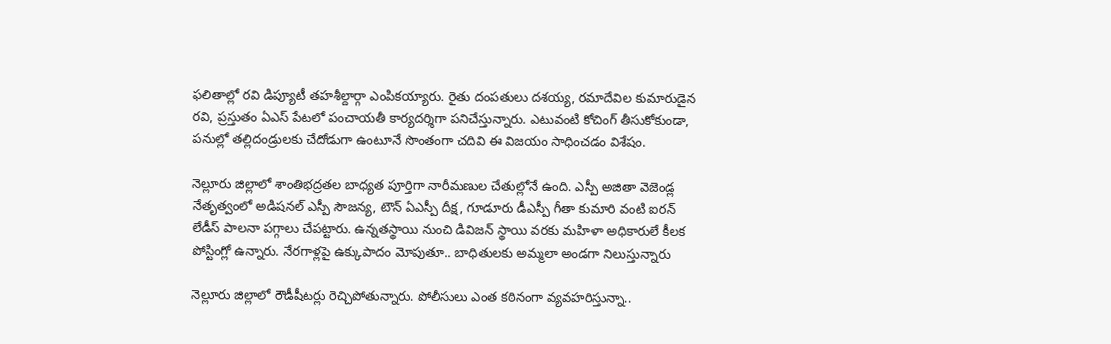ఫలితాల్లో రవి డిప్యూటీ తహశీల్దార్గా ఎంపికయ్యారు. రైతు దంపతులు దశయ్య, రమాదేవిల కుమారుడైన రవి, ప్రస్తుతం ఏఎస్ పేటలో పంచాయతీ కార్యదర్శిగా పనిచేస్తున్నారు. ఎటువంటి కోచింగ్ తీసుకోకుండా, పనుల్లో తల్లిదండ్రులకు చేదోడుగా ఉంటూనే సొంతంగా చదివి ఈ విజయం సాధించడం విశేషం.

నెల్లూరు జిల్లాలో శాంతిభద్రతల బాధ్యత పూర్తిగా నారీమణుల చేతుల్లోనే ఉంది. ఎస్పీ అజితా వెజెండ్ల నేతృత్వంలో అడిషనల్ ఎస్పీ సౌజన్య, టౌన్ ఏఎస్పీ దీక్ష, గూడూరు డీఎస్పీ గీతా కుమారి వంటి ఐరన్ లేడీస్ పాలనా పగ్గాలు చేపట్టారు. ఉన్నతస్థాయి నుంచి డివిజన్ స్థాయి వరకు మహిళా అధికారులే కీలక పోస్టింగ్లో ఉన్నారు. నేరగాళ్లపై ఉక్కుపాదం మోపుతూ.. బాధితులకు అమ్మలా అండగా నిలుస్తున్నారు

నెల్లూరు జిల్లాలో రౌడీషీటర్లు రెచ్చిపోతున్నారు. పోలీసులు ఎంత కఠినంగా వ్యవహరిస్తున్నా..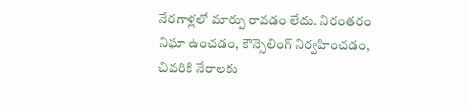నేరగాళ్లలో మార్పు రావడం లేదు. నిరంతరం నిఘా ఉంచడం, కౌన్సెలింగ్ నిర్వహించడం, చివరికి నేరాలకు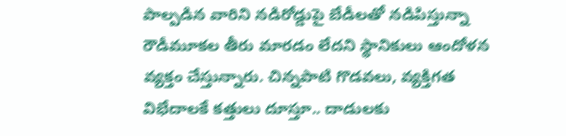పాల్పడిన వారిని నడిరోడ్డుపై బేడీలతో నడిపిస్తున్నా రౌడీమూకల తీరు మారడం లేదని స్థానికులు ఆందోళన వ్యక్తం చేస్తున్నారు. చిన్నపాటి గొడవలు, వ్యక్తిగత విభేదాలకే కత్తులు దూస్తూ.. దాడులకు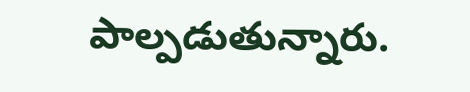పాల్పడుతున్నారు.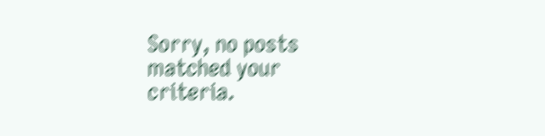Sorry, no posts matched your criteria.